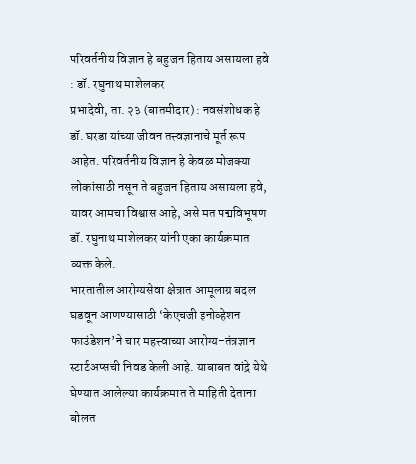परिवर्तनीय विज्ञान हे बहुजन हिताय असायला हवे : डॉ. रघुनाथ माशेलकर
प्रभादेवी, ता. २३ (बातमीदार) : नवसंशोधक हे डॉ. घरडा यांच्या जीवन तत्त्वज्ञानाचे मूर्त रूप आहेत. परिवर्तनीय विज्ञान हे केवळ मोजक्या लोकांसाठी नसून ते बहुजन हिताय असायला हवे, यावर आमचा विश्वास आहे, असे मत पद्मविभूषण डॉ. रघुनाथ माशेलकर यांनी एका कार्यक्रमात व्यक्त केले.
भारतातील आरोग्यसेवा क्षेत्रात आमूलाग्र बदल घडवून आणण्यासाठी ‘केएचजी इनोव्हेशन फाउंडेशन’ने चार महत्त्वाच्या आरोग्य-तंत्रज्ञान स्टार्टअप्सची निवड केली आहे. याबाबत वांद्रे येथे घेण्यात आलेल्या कार्यक्रमात ते माहिती देताना बोलत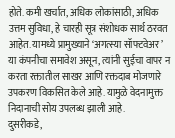होते. कमी खर्चात, अधिक लोकांसाठी, अधिक उत्तम सुविधा, हे चारही सूत्र संशोधक सार्थ ठरवत आहेत. यामध्ये प्रामुख्याने ‘अगत्स्या सॉफ्टवेअर’ या कंपनीचा समावेश असून, त्यांनी सुईचा वापर न करता रक्तातील साखर आणि रक्तदाब मोजणारे उपकरण विकसित केले आहे. यामुळे वेदनामुक्त निदानाची सोय उपलब्ध झाली आहे.
दुसरीकडे,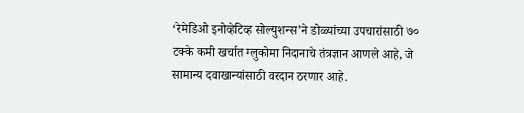‘रेमेडिओ इनोव्हेटिव्ह सोल्युशन्स’ने डोळ्यांच्या उपचारांसाठी ७० टक्के कमी खर्चात ग्लुकोमा निदानाचे तंत्रज्ञान आणले आहे, जे सामान्य दवाखान्यांसाठी वरदान ठरणार आहे.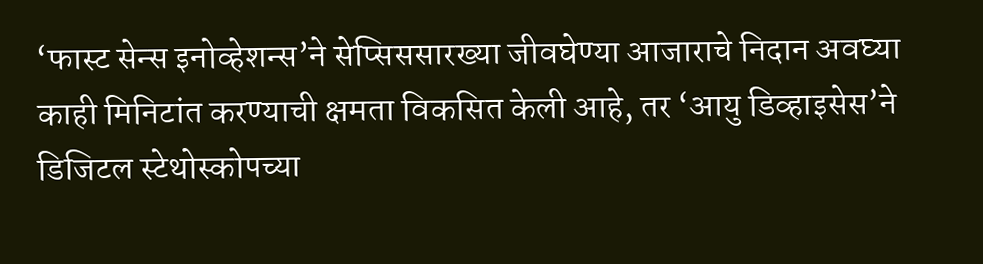‘फास्ट सेन्स इनोव्हेशन्स’ने सेप्सिससारख्या जीवघेण्या आजाराचे निदान अवघ्या काही मिनिटांत करण्याची क्षमता विकसित केली आहे, तर ‘आयु डिव्हाइसेस’ने डिजिटल स्टेथोस्कोपच्या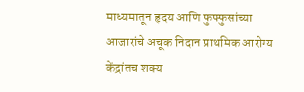माध्यमातून हृदय आणि फुफ्फुसांच्या आजारांचे अचूक निदान प्राथमिक आरोग्य केंद्रांतच शक्य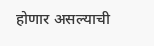होणार असल्याची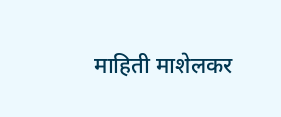माहिती माशेलकर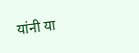यांनी या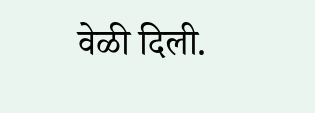वेळी दिली.